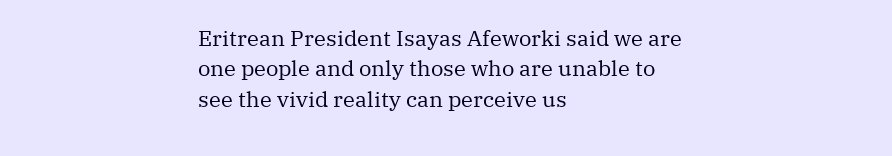Eritrean President Isayas Afeworki said we are one people and only those who are unable to see the vivid reality can perceive us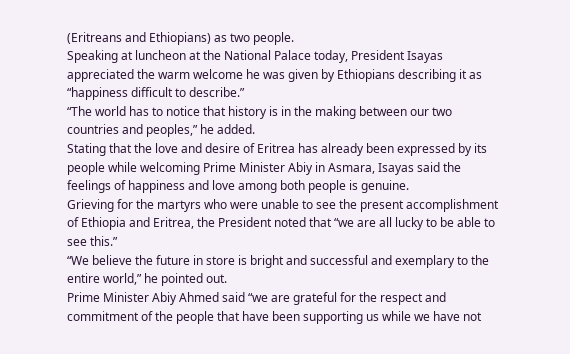(Eritreans and Ethiopians) as two people.
Speaking at luncheon at the National Palace today, President Isayas appreciated the warm welcome he was given by Ethiopians describing it as “happiness difficult to describe.”
“The world has to notice that history is in the making between our two countries and peoples,” he added.
Stating that the love and desire of Eritrea has already been expressed by its people while welcoming Prime Minister Abiy in Asmara, Isayas said the feelings of happiness and love among both people is genuine.
Grieving for the martyrs who were unable to see the present accomplishment of Ethiopia and Eritrea, the President noted that “we are all lucky to be able to see this.”
“We believe the future in store is bright and successful and exemplary to the entire world,” he pointed out.
Prime Minister Abiy Ahmed said “we are grateful for the respect and commitment of the people that have been supporting us while we have not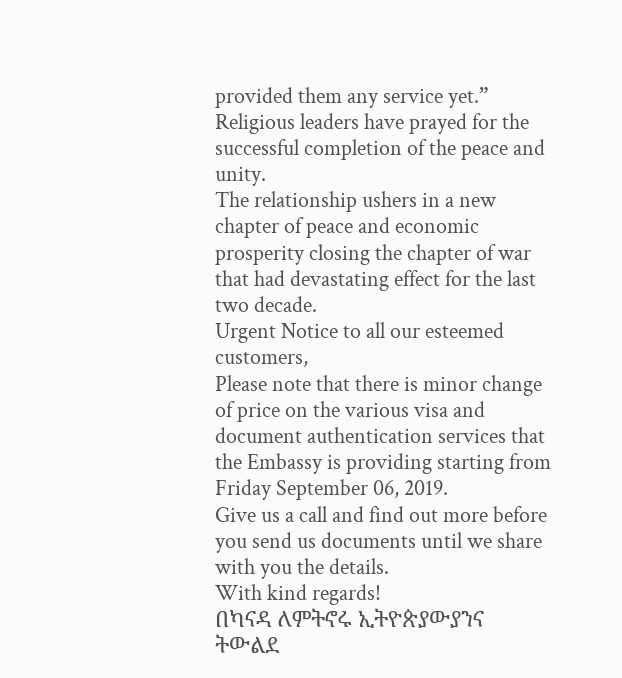provided them any service yet.”
Religious leaders have prayed for the successful completion of the peace and unity.
The relationship ushers in a new chapter of peace and economic prosperity closing the chapter of war that had devastating effect for the last two decade.
Urgent Notice to all our esteemed customers,
Please note that there is minor change of price on the various visa and document authentication services that the Embassy is providing starting from Friday September 06, 2019.
Give us a call and find out more before you send us documents until we share with you the details.
With kind regards!
በካናዳ ለምትኖሩ ኢትዮጵያውያንና ትውልደ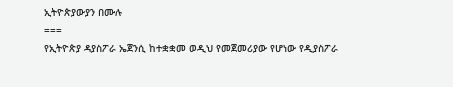ኢትዮጵያውያን በሙሉ
===
የኢትዮጵያ ዳያስፖራ ኤጀንሲ ከተቋቋመ ወዲህ የመጀመሪያው የሆነው የዲያስፖራ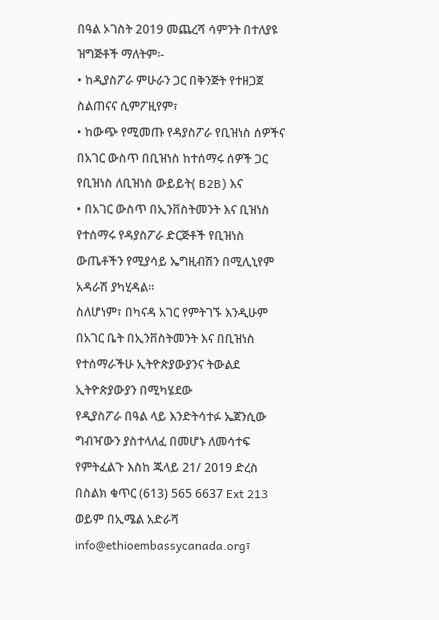በዓል ኦገስት 2019 መጨረሻ ሳምንት በተለያዩ ዝግጅቶች ማለትም፡-
• ከዲያስፖራ ምሁራን ጋር በቅንጅት የተዘጋጀ ስልጠናና ሲምፖዚየም፣
• ከውጭ የሚመጡ የዳያስፖራ የቢዝነስ ሰዎችና በአገር ውስጥ በቢዝነስ ከተሰማሩ ሰዎች ጋር የቢዝነስ ለቢዝነስ ውይይት( B2B) እና
• በአገር ውስጥ በኢንቨስትመንት እና ቢዝነስ የተሰማሩ የዳያስፖራ ድርጅቶች የቢዝነስ ውጤቶችን የሚያሳይ ኤግዚብሽን በሚሊኒየም አዳራሽ ያካሂዳል።
ስለሆነም፣ በካናዳ አገር የምትገኙ እንዲሁም በአገር ቤት በኢንቨስትመንት እና በቢዝነስ የተሰማራችሁ ኢትዮጵያውያንና ትውልደ ኢትዮጵያውያን በሚካሄደው
የዲያስፖራ በዓል ላይ እንድትሳተፉ ኤጀንሲው ግብዣውን ያስተላለፈ በመሆኑ ለመሳተፍ የምትፈልጉ እስከ ጁላይ 21/ 2019 ድረስ
በስልክ ቁጥር (613) 565 6637 Ext 213 ወይም በኢሜል አድራሻ info@ethioembassycanada.org፣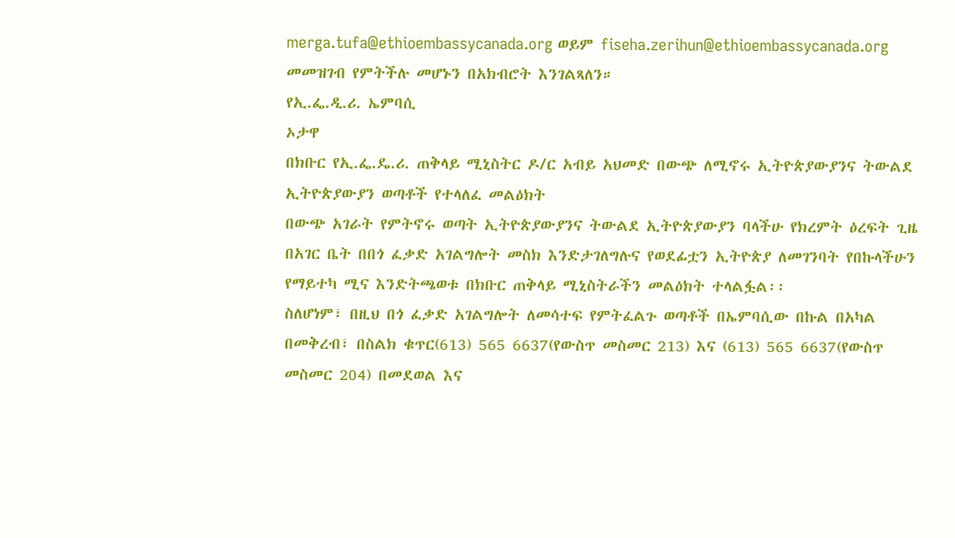merga.tufa@ethioembassycanada.org ወይም fiseha.zerihun@ethioembassycanada.org
መመዝገብ የምትችሉ መሆኑን በአክብሮት እንገልጻለን።
የኢ.ፌ.ዲ.ሪ. ኤምባሲ
ኦታዋ
በክቡር የኢ.ፌ.ዴ.ሪ. ጠቅላይ ሚኒስትር ዶ/ር አብይ አህመድ በውጭ ለሚኖሩ ኢትዮጵያውያንና ትውልደ ኢትዮጵያውያን ወጣቶች የተላለፈ መልዕክት
በውጭ አገራት የምትኖሩ ወጣት ኢትዮጵያውያንና ትውልደ ኢትዮጵያውያን ባላችሁ የክረምት ዕረፍት ጊዜ በአገር ቤት በበጎ ፈቃድ አገልግሎት መስክ እንድታገለግሉና የወደፊቷን ኢትዮጵያ ለመገንባት የበኩላችሁን የማይተካ ሚና እንድትጫወቱ በክቡር ጠቅላይ ሚኒስትራችን መልዕክት ተላልፏል፡፡
ስለሆነም፣ በዚህ በጎ ፈቃድ አገልግሎት ለመሳተፍ የምትፈልጉ ወጣቶች በኤምባሲው በኩል በአካል በመቅረብ፣ በስልክ ቁጥር(613) 565 6637(የውስጥ መስመር 213) እና (613) 565 6637(የውስጥ መስመር 204) በመደወል እና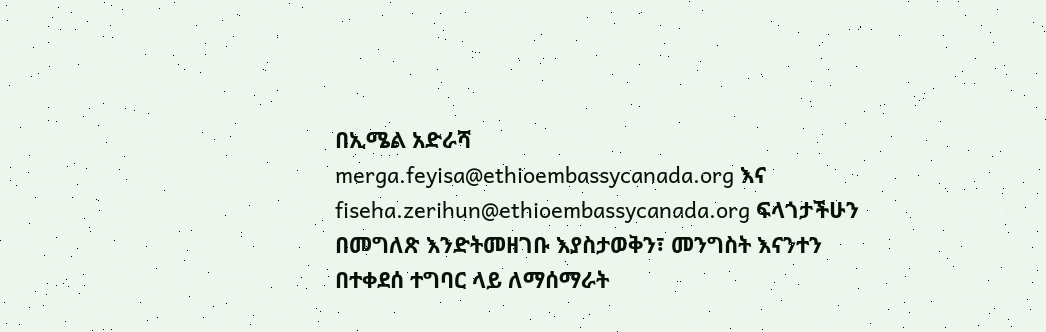በኢሜል አድራሻ merga.feyisa@ethioembassycanada.org እና fiseha.zerihun@ethioembassycanada.org ፍላጎታችሁን በመግለጽ እንድትመዘገቡ እያስታወቅን፣ መንግስት እናንተን በተቀደሰ ተግባር ላይ ለማሰማራት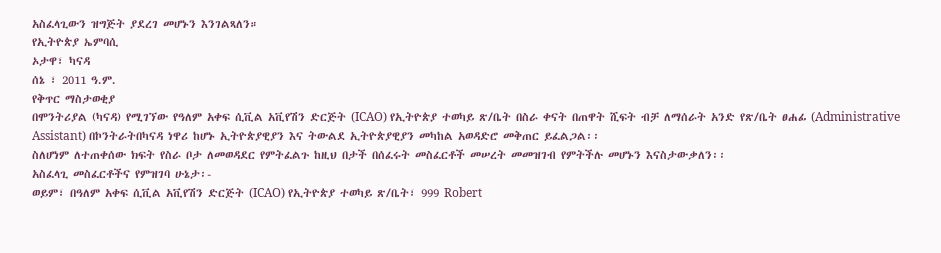አስፈላጊውን ዝግጅት ያደረገ መሆኑን እንገልጻለን።
የኢትዮጵያ ኤምባሲ
ኦታዋ፣ ካናዳ
ሰኔ ፣ 2011 ዓ.ም.
የቅጥር ማስታወቂያ
በሞንትሪያል (ካናዳ) የሚገኘው የዓለም አቀፍ ሲቪል አቪየሽን ድርጅት (ICAO) የኢትዮጵያ ተወካይ ጽ/ቤት በስራ ቀናት በጠዋት ሺፍት ብቻ ለማሰራት አንድ የጽ/ቤት ፀሐፊ (Administrative Assistant) በኮንትራትበካናዳ ነዋሪ ከሆኑ ኢትዮጵያዊያን እና ትውልደ ኢትዮጵያዊያን መካከል አወዳድሮ መቅጠር ይፈልጋል፡፡
ስለሆነም ለተጠቀሰው ክፍት የስራ ቦታ ለመወዳደር የምትፈልጉ ከዚህ በታች በሰፈሩት መስፈርቶች መሠረት መመዝገብ የምትችሉ መሆኑን እናስታውቃለን፡፡
አስፈላጊ መስፈርቶችና የምዝገባ ሁኔታ፡-
ወይም፣ በዓለም አቀፍ ሲቪል አቪየሽን ድርጅት (ICAO) የኢትዮጵያ ተወካይ ጽ/ቤት፣ 999 Robert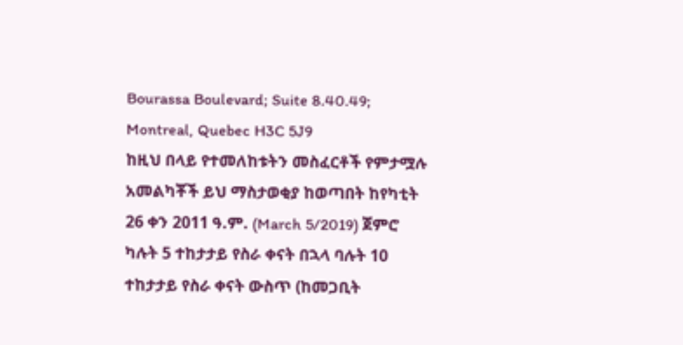Bourassa Boulevard; Suite 8.40.49; Montreal, Quebec H3C 5J9
ከዚህ በላይ የተመለከቱትን መስፈርቶች የምታሟሉ አመልካቾች ይህ ማስታወቂያ ከወጣበት ከየካቲት 26 ቀን 2011 ዓ.ም. (March 5/2019) ጀምሮ ካሉት 5 ተከታታይ የስራ ቀናት በኋላ ባሉት 10 ተከታታይ የስራ ቀናት ውስጥ (ከመጋቢት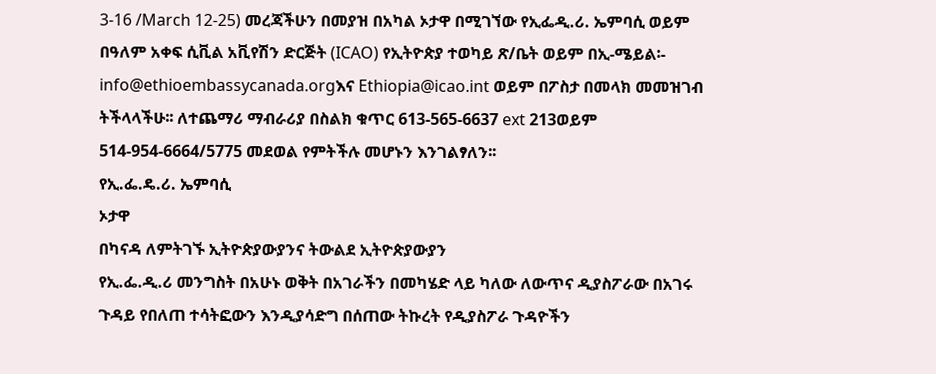3-16 /March 12-25) መረጃችሁን በመያዝ በአካል ኦታዋ በሚገኘው የኢፌዲ.ሪ. ኤምባሲ ወይም በዓለም አቀፍ ሲቪል አቪየሽን ድርጅት (ICAO) የኢትዮጵያ ተወካይ ጽ/ቤት ወይም በኢ-ሜይል፡- info@ethioembassycanada.orgእና Ethiopia@icao.int ወይም በፖስታ በመላክ መመዝገብ ትችላላችሁ፡፡ ለተጨማሪ ማብራሪያ በስልክ ቁጥር 613-565-6637 ext 213ወይም 514-954-6664/5775 መደወል የምትችሉ መሆኑን እንገልፃለን፡፡
የኢ.ፌ.ዴ.ሪ. ኤምባሲ
ኦታዋ
በካናዳ ለምትገኙ ኢትዮጵያውያንና ትውልደ ኢትዮጵያውያን
የኢ.ፌ.ዲ.ሪ መንግስት በአሁኑ ወቅት በአገራችን በመካሄድ ላይ ካለው ለውጥና ዲያስፖራው በአገሩ ጉዳይ የበለጠ ተሳትፎውን እንዲያሳድግ በሰጠው ትኩረት የዲያስፖራ ጉዳዮችን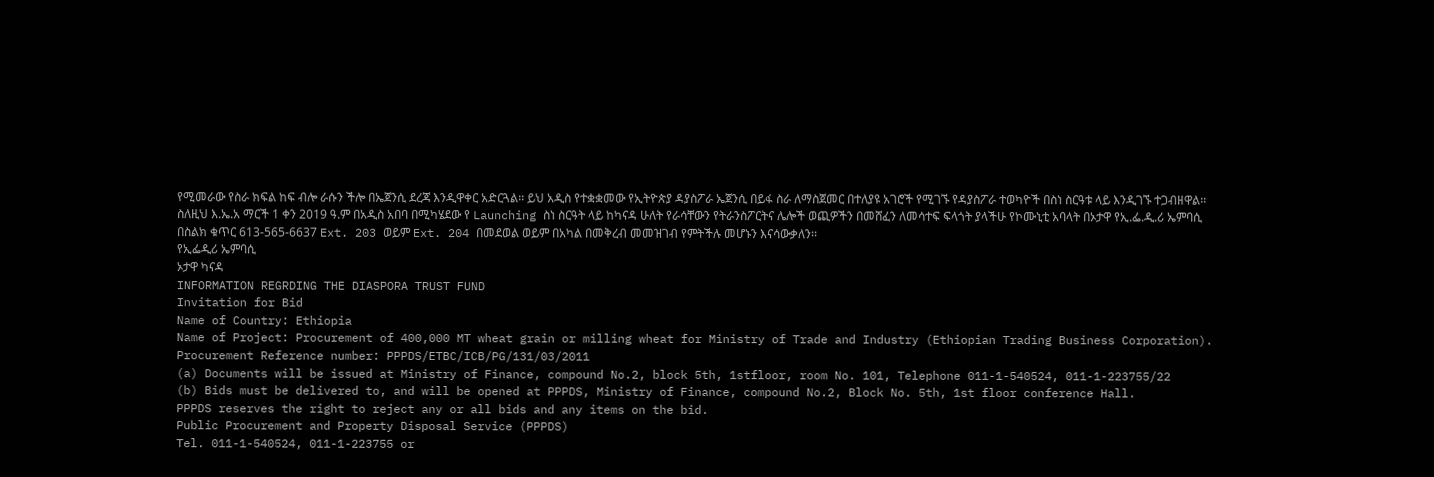የሚመራው የስራ ክፍል ከፍ ብሎ ራሱን ችሎ በኤጀንሲ ደረጃ እንዲዋቀር አድርጓል፡፡ ይህ አዲስ የተቋቋመው የኢትዮጵያ ዳያስፖራ ኤጀንሲ በይፋ ስራ ለማስጀመር በተለያዩ አገሮች የሚገኙ የዳያስፖራ ተወካዮች በስነ ስርዓቱ ላይ እንዲገኙ ተጋብዘዋል፡፡
ስለዚህ እ.ኤ.አ ማርች 1 ቀን 2019 ዓ.ም በአዲስ አበባ በሚካሄደው የ Launching ስነ ስርዓት ላይ ከካናዳ ሁለት የራሳቸውን የትራንስፖርትና ሌሎች ወጪዎችን በመሸፈን ለመሳተፍ ፍላጎት ያላችሁ የኮሙኒቲ አባላት በኦታዋ የኢ.ፌ.ዲ.ሪ ኤምባሲ በስልክ ቁጥር 613-565-6637 Ext. 203 ወይም Ext. 204 በመደወል ወይም በአካል በመቅረብ መመዝገብ የምትችሉ መሆኑን እናሳውቃለን፡፡
የኢፌዲሪ ኤምባሲ
ኦታዋ ካናዳ
INFORMATION REGRDING THE DIASPORA TRUST FUND
Invitation for Bid
Name of Country: Ethiopia
Name of Project: Procurement of 400,000 MT wheat grain or milling wheat for Ministry of Trade and Industry (Ethiopian Trading Business Corporation).
Procurement Reference number: PPPDS/ETBC/ICB/PG/131/03/2011
(a) Documents will be issued at Ministry of Finance, compound No.2, block 5th, 1stfloor, room No. 101, Telephone 011-1-540524, 011-1-223755/22
(b) Bids must be delivered to, and will be opened at PPPDS, Ministry of Finance, compound No.2, Block No. 5th, 1st floor conference Hall.
PPPDS reserves the right to reject any or all bids and any items on the bid.
Public Procurement and Property Disposal Service (PPPDS)
Tel. 011-1-540524, 011-1-223755 or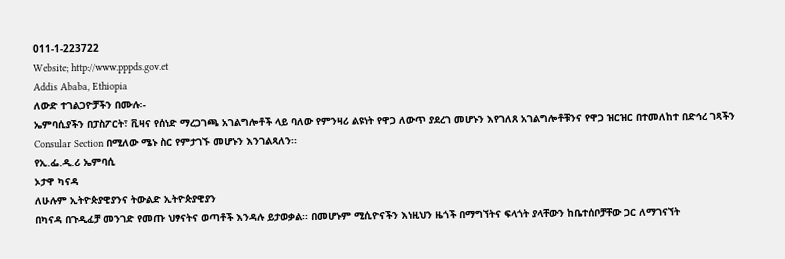011-1-223722
Website; http://www.pppds.gov.et
Addis Ababa, Ethiopia
ለውድ ተገልጋዮቻችን በሙሉ፡-
ኤምባሲያችን በፓስፖርት፣ ቪዛና የሰነድ ማረጋገጫ አገልግሎቶች ላይ ባለው የምንዛሪ ልዩነት የዋጋ ለውጥ ያደረገ መሆኑን እየገለጸ አገልግሎቶቹንና የዋጋ ዝርዝር በተመለከተ በድኅረ ገጻችን Consular Section በሚለው ሜኑ ስር የምታገኙ መሆኑን እንገልጻለን፡፡
የኢ.ፌ.ዲ.ሪ ኤምባሲ
ኦታዋ ካናዳ
ለሁሉም ኢትዮጵያዊያንና ትውልድ ኢትዮጵያዊያን
በካናዳ በጉዲፈቻ መንገድ የመጡ ህፃናትና ወጣቶች እንዳሉ ይታወቃል፡፡ በመሆኑም ሚሲዮናችን እነዚህን ዜጎች በማግኘትና ፍላጎት ያላቸውን ከቤተሰቦቻቸው ጋር ለማገናኘት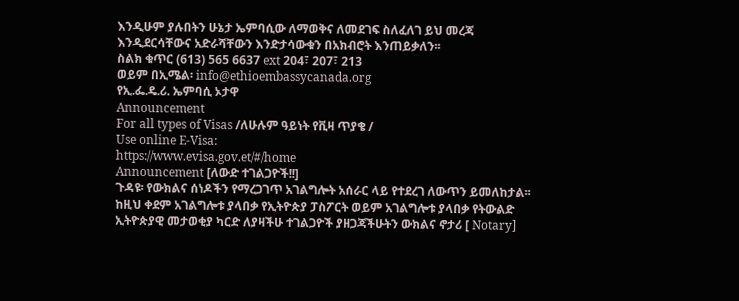እንዲሁም ያሉበትን ሁኔታ ኤምባሲው ለማወቅና ለመደገፍ ስለፈለገ ይህ መረጃ እንዲደርሳቸውና አድራሻቸውን እንድታሳውቁን በአክብሮት እንጠይቃለን፡፡
ስልክ ቁጥር (613) 565 6637 ext 204፣ 207፣ 213
ወይም በኢሜል፡ info@ethioembassycanada.org
የኢ.ፌ.ዴ.ሪ. ኤምባሲ ኦታዋ
Announcement
For all types of Visas /ለሁሉም ዓይነት የቪዛ ጥያቄ /
Use online E-Visa:
https://www.evisa.gov.et/#/home
Announcement [ለውድ ተገልጋዮች!!]
ጉዳዩ፡ የውክልና ሰነዶችን የማረጋገጥ አገልግሎት አሰራር ላይ የተደረገ ለውጥን ይመለከታል፡፡
ከዚህ ቀደም አገልግሎቱ ያላበቃ የኢትዮጵያ ፓስፖርት ወይም አገልግሎቱ ያላበቃ የትውልድ ኢትዮጵያዊ መታወቂያ ካርድ ለያዛችሁ ተገልጋዮች ያዘጋጃችሁትን ውክልና ኖታሪ [ Notary]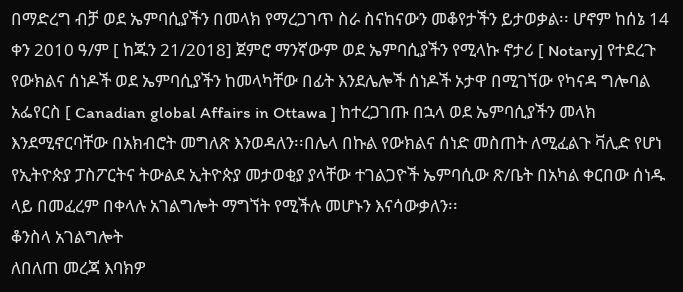በማድረግ ብቻ ወደ ኤምባሲያችን በመላክ የማረጋገጥ ስራ ስናከናውን መቆየታችን ይታወቃል፡፡ ሆኖም ከሰኔ 14 ቀን 2010 ዓ/ም [ ከጁን 21/2018] ጀምሮ ማንኛውም ወደ ኤምባሲያችን የሚላኩ ኖታሪ [ Notary] የተደረጉ የውክልና ሰነዶች ወደ ኤምባሲያችን ከመላካቸው በፊት እንደሌሎች ሰነዶች ኦታዋ በሚገኘው የካናዳ ግሎባል አፌየርስ [ Canadian global Affairs in Ottawa ] ከተረጋገጡ በኋላ ወደ ኤምባሲያችን መላክ እንደሚኖርባቸው በአክብሮት መግለጽ እንወዳለን፡፡በሌላ በኩል የውክልና ሰነድ መስጠት ለሚፈልጉ ቫሊድ የሆነ የኢትዮጵያ ፓስፖርትና ትውልደ ኢትዮጵያ መታወቂያ ያላቸው ተገልጋዮች ኤምባሲው ጽ/ቤት በአካል ቀርበው ሰነዱ ላይ በመፈረም በቀላሉ አገልግሎት ማግኘት የሚችሉ መሆኑን እናሳውቃለን፡፡
ቆንስላ አገልግሎት
ለበለጠ መረጃ እባክዎ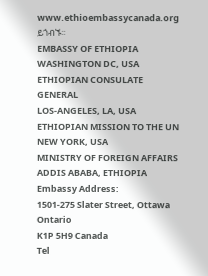www.ethioembassycanada.org ይጎብኙ፡፡
EMBASSY OF ETHIOPIA
WASHINGTON DC, USA
ETHIOPIAN CONSULATE GENERAL
LOS-ANGELES, LA, USA
ETHIOPIAN MISSION TO THE UN
NEW YORK, USA
MINISTRY OF FOREIGN AFFAIRS
ADDIS ABABA, ETHIOPIA
Embassy Address:
1501-275 Slater Street, Ottawa Ontario
K1P 5H9 Canada
Tel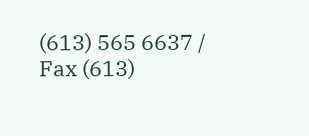(613) 565 6637 / Fax (613)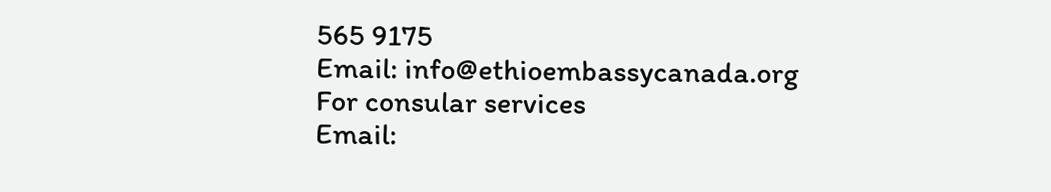565 9175
Email: info@ethioembassycanada.org
For consular services
Email: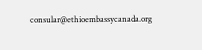consular@ethioembassycanada.org